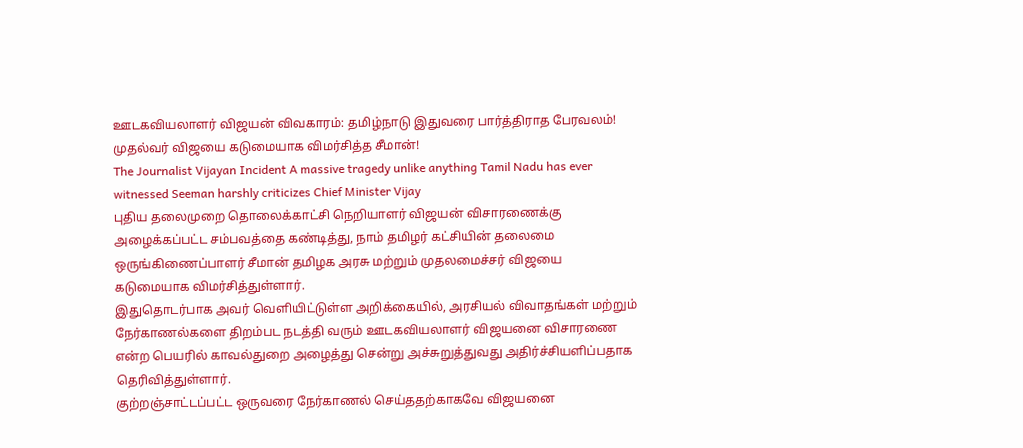ஊடகவியலாளர் விஜயன் விவகாரம்: தமிழ்நாடு இதுவரை பார்த்திராத பேரவலம்! முதல்வர் விஜயை கடுமையாக விமர்சித்த சீமான்!
The Journalist Vijayan Incident A massive tragedy unlike anything Tamil Nadu has ever witnessed Seeman harshly criticizes Chief Minister Vijay
புதிய தலைமுறை தொலைக்காட்சி நெறியாளர் விஜயன் விசாரணைக்கு அழைக்கப்பட்ட சம்பவத்தை கண்டித்து, நாம் தமிழர் கட்சியின் தலைமை ஒருங்கிணைப்பாளர் சீமான் தமிழக அரசு மற்றும் முதலமைச்சர் விஜயை கடுமையாக விமர்சித்துள்ளார்.
இதுதொடர்பாக அவர் வெளியிட்டுள்ள அறிக்கையில், அரசியல் விவாதங்கள் மற்றும் நேர்காணல்களை திறம்பட நடத்தி வரும் ஊடகவியலாளர் விஜயனை விசாரணை என்ற பெயரில் காவல்துறை அழைத்து சென்று அச்சுறுத்துவது அதிர்ச்சியளிப்பதாக தெரிவித்துள்ளார்.
குற்றஞ்சாட்டப்பட்ட ஒருவரை நேர்காணல் செய்ததற்காகவே விஜயனை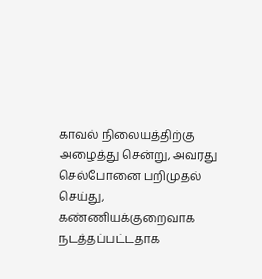காவல் நிலையத்திற்கு அழைத்து சென்று, அவரது செல்போனை பறிமுதல் செய்து, கண்ணியக்குறைவாக நடத்தப்பட்டதாக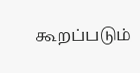கூறப்படும்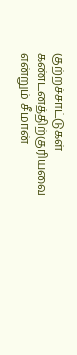குற்றச்சாட்டுகள் கண்டனத்திற்குரியவை என்றும் சீமான்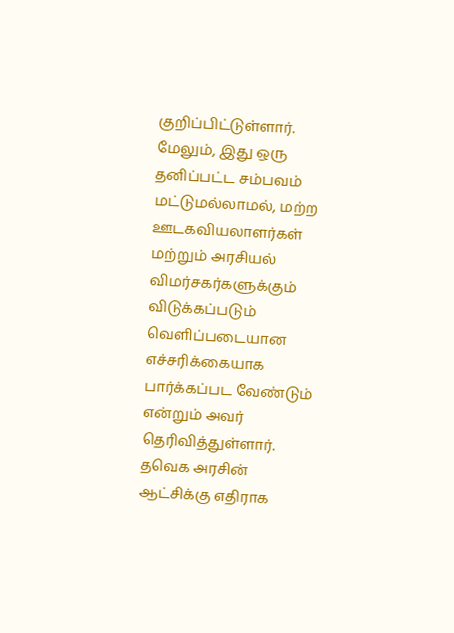குறிப்பிட்டுள்ளார்.
மேலும், இது ஒரு தனிப்பட்ட சம்பவம் மட்டுமல்லாமல், மற்ற ஊடகவியலாளர்கள் மற்றும் அரசியல் விமர்சகர்களுக்கும் விடுக்கப்படும் வெளிப்படையான எச்சரிக்கையாக பார்க்கப்பட வேண்டும் என்றும் அவர் தெரிவித்துள்ளார்.
தவெக அரசின் ஆட்சிக்கு எதிராக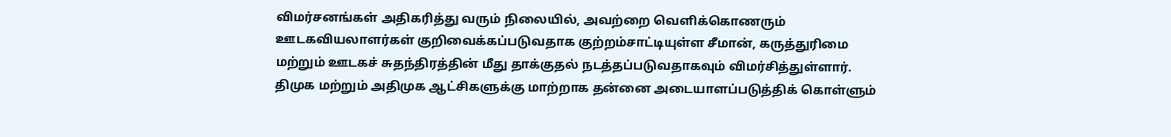விமர்சனங்கள் அதிகரித்து வரும் நிலையில், அவற்றை வெளிக்கொணரும் ஊடகவியலாளர்கள் குறிவைக்கப்படுவதாக குற்றம்சாட்டியுள்ள சீமான், கருத்துரிமை மற்றும் ஊடகச் சுதந்திரத்தின் மீது தாக்குதல் நடத்தப்படுவதாகவும் விமர்சித்துள்ளார்.
திமுக மற்றும் அதிமுக ஆட்சிகளுக்கு மாற்றாக தன்னை அடையாளப்படுத்திக் கொள்ளும்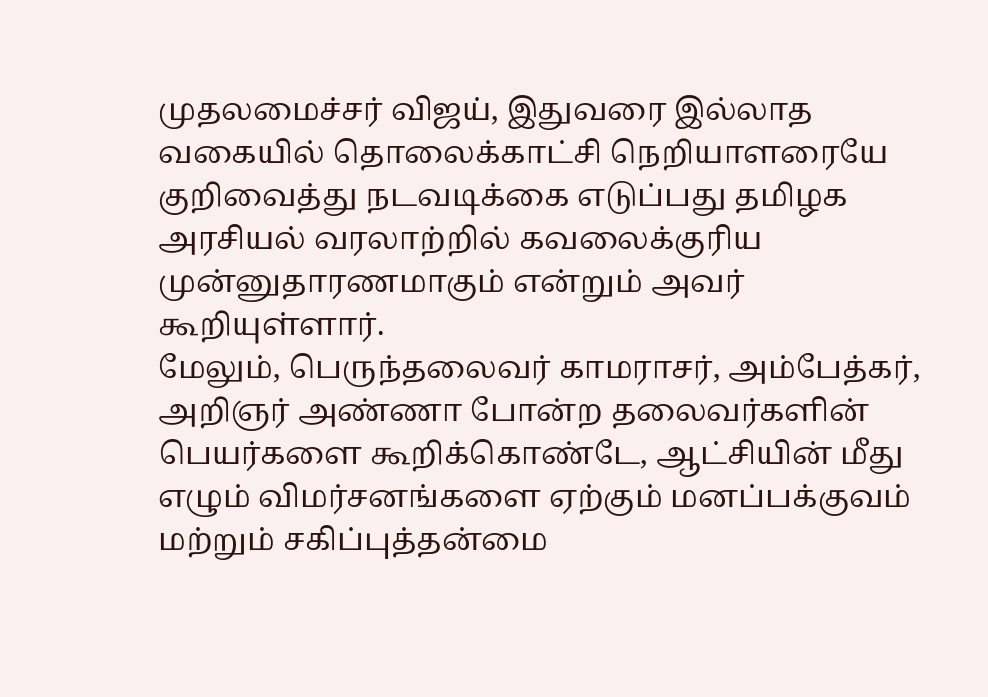முதலமைச்சர் விஜய், இதுவரை இல்லாத வகையில் தொலைக்காட்சி நெறியாளரையே குறிவைத்து நடவடிக்கை எடுப்பது தமிழக அரசியல் வரலாற்றில் கவலைக்குரிய முன்னுதாரணமாகும் என்றும் அவர் கூறியுள்ளார்.
மேலும், பெருந்தலைவர் காமராசர், அம்பேத்கர், அறிஞர் அண்ணா போன்ற தலைவர்களின் பெயர்களை கூறிக்கொண்டே, ஆட்சியின் மீது எழும் விமர்சனங்களை ஏற்கும் மனப்பக்குவம் மற்றும் சகிப்புத்தன்மை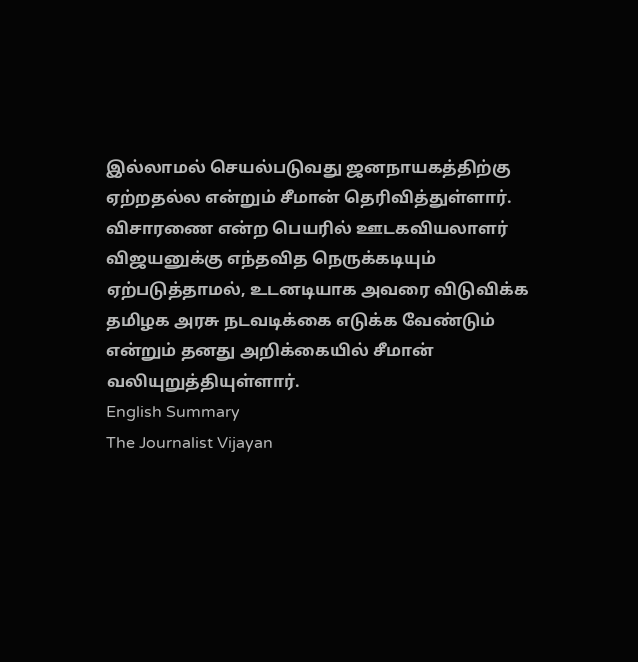இல்லாமல் செயல்படுவது ஜனநாயகத்திற்கு ஏற்றதல்ல என்றும் சீமான் தெரிவித்துள்ளார்.
விசாரணை என்ற பெயரில் ஊடகவியலாளர் விஜயனுக்கு எந்தவித நெருக்கடியும் ஏற்படுத்தாமல், உடனடியாக அவரை விடுவிக்க தமிழக அரசு நடவடிக்கை எடுக்க வேண்டும் என்றும் தனது அறிக்கையில் சீமான் வலியுறுத்தியுள்ளார்.
English Summary
The Journalist Vijayan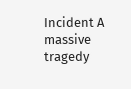Incident A massive tragedy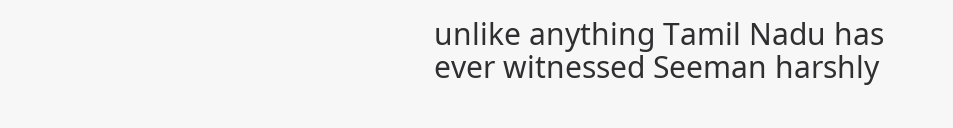unlike anything Tamil Nadu has ever witnessed Seeman harshly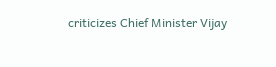criticizes Chief Minister Vijay